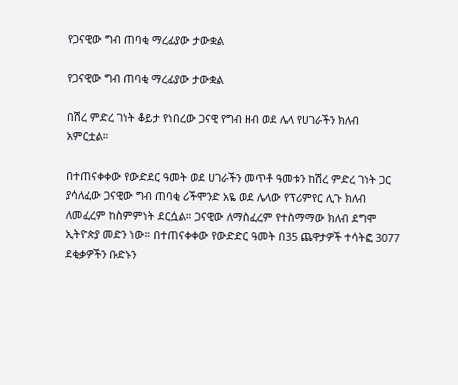የጋናዊው ግብ ጠባቂ ማረፊያው ታውቋል

የጋናዊው ግብ ጠባቂ ማረፊያው ታውቋል

በሽረ ምድረ ገነት ቆይታ የነበረው ጋናዊ የግብ ዘብ ወደ ሌላ የሀገራችን ክለብ አምርቷል።

በተጠናቀቀው የውድደር ዓመት ወደ ሀገራችን መጥቶ ዓመቱን ከሽረ ምድረ ገነት ጋር ያሳለፈው ጋናዊው ግብ ጠባቂ ሪችሞንድ አዬ ወደ ሌላው የፕሪምየር ሊጉ ክለብ ለመፈረም ከስምምነት ደርሷል። ጋናዊው ለማስፈረም የተስማማው ክለብ ደግሞ ኢትዮጵያ መድን ነው። በተጠናቀቀው የውድድር ዓመት በ35 ጨዋታዎች ተሳትፎ 3077 ደቂቃዎችን ቡድኑን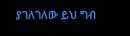ያገለገለው ይህ ግብ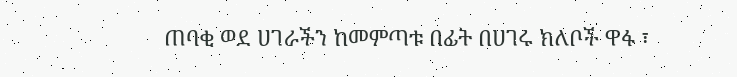ጠባቂ ወደ ሀገራችን ከመምጣቱ በፊት በሀገሩ ክለቦች ዋፋ ፣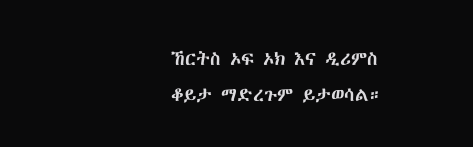ኸርትስ ኦፍ ኦክ እና ዲሪምስ ቆይታ ማድረጉም ይታወሳል።